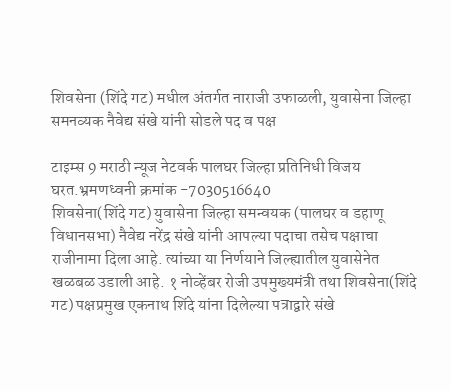शिवसेना (शिंदे गट) मधील अंतर्गत नाराजी उफाळली, युवासेना जिल्हा समनव्यक नैवेद्य संखे यांनी सोडले पद व पक्ष

टाइम्स 9 मराठी न्यूज नेटवर्क पालघर जिल्हा प्रतिनिधी विजय घरत.भ्रमणध्वनी क्रमांक -7030516640
शिवसेना(शिंदे गट) युवासेना जिल्हा समन्वयक (पालघर व डहाणू विधानसभा) नैवेद्य नरेंद्र संखे यांनी आपल्या पदाचा तसेच पक्षाचा राजीनामा दिला आहे. त्यांच्या या निर्णयाने जिल्ह्यातील युवासेनेत खळबळ उडाली आहे. १ नोव्हेंबर रोजी उपमुख्यमंत्री तथा शिवसेना(शिंदे गट) पक्षप्रमुख एकनाथ शिंदे यांना दिलेल्या पत्राद्वारे संखे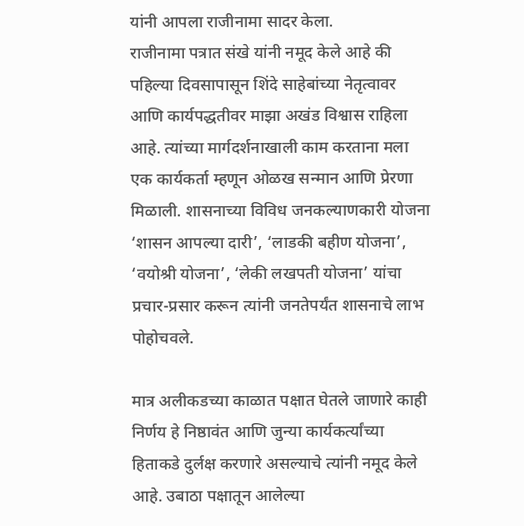यांनी आपला राजीनामा सादर केला.
राजीनामा पत्रात संखे यांनी नमूद केले आहे की पहिल्या दिवसापासून शिंदे साहेबांच्या नेतृत्वावर आणि कार्यपद्धतीवर माझा अखंड विश्वास राहिला आहे. त्यांच्या मार्गदर्शनाखाली काम करताना मला एक कार्यकर्ता म्हणून ओळख सन्मान आणि प्रेरणा मिळाली. शासनाच्या विविध जनकल्याणकारी योजना ‘शासन आपल्या दारी’, ‘लाडकी बहीण योजना’, ‘वयोश्री योजना’, ‘लेकी लखपती योजना’ यांचा प्रचार-प्रसार करून त्यांनी जनतेपर्यंत शासनाचे लाभ पोहोचवले.

मात्र अलीकडच्या काळात पक्षात घेतले जाणारे काही निर्णय हे निष्ठावंत आणि जुन्या कार्यकर्त्यांच्या हिताकडे दुर्लक्ष करणारे असल्याचे त्यांनी नमूद केले आहे. उबाठा पक्षातून आलेल्या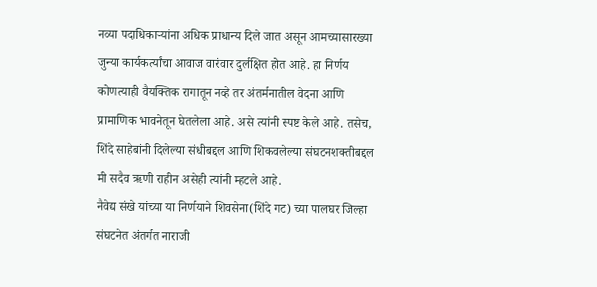नव्या पदाधिकाऱ्यांना अधिक प्राधान्य दिले जात असून आमच्यासारख्या जुन्या कार्यकर्त्यांचा आवाज वारंवार दुर्लक्षित होत आहे. हा निर्णय कोणत्याही वैयक्तिक रागातून नव्हे तर अंतर्मनातील वेदना आणि प्रामाणिक भावनेतून घेतलेला आहे. असे त्यांनी स्पष्ट केले आहे. तसेच, शिंदे साहेबांनी दिलेल्या संधीबद्दल आणि शिकवलेल्या संघटनशक्तीबद्दल मी सदैव ऋणी राहीन असेही त्यांनी म्हटले आहे.
नैवेद्य संखे यांच्या या निर्णयाने शिवसेना(शिंदे गट) च्या पालघर जिल्हा संघटनेत अंतर्गत नाराजी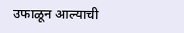उफाळून आल्याची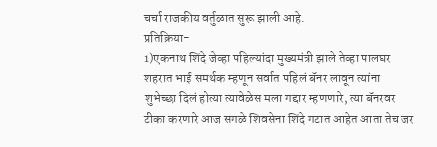चर्चा राजकीय वर्तुळात सुरू झाली आहे.
प्रतिक्रिया-
1)एकनाथ शिंदे जेव्हा पहिल्यांदा मुख्यमंत्री झाले तेव्हा पालघर शहरात भाई समर्थक म्हणून सर्वात पहिलं बॅनर लावून त्यांना शुभेच्छा दिलं होत्या त्यावेळेस मला गद्दार म्हणणारे, त्या बॅनरवर टीका करणारे आज सगळे शिवसेना शिंदे गटात आहेत आता तेच जर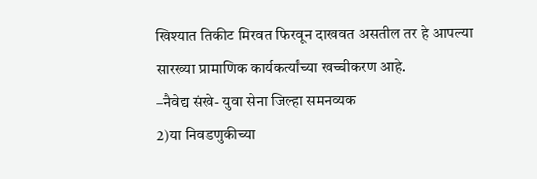खिश्यात तिकीट मिरवत फिरवून दाखवत असतील तर हे आपल्या सारख्या प्रामाणिक कार्यकर्त्यांच्या खच्चीकरण आहे.
–नैवेद्य संखे- युवा सेना जिल्हा समनव्यक
2)या निवडणुकीच्या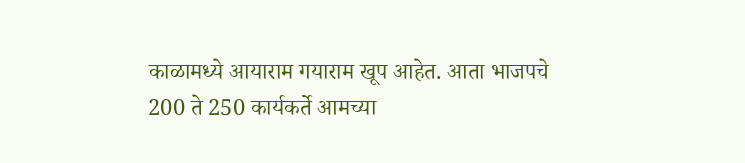काळामध्ये आयाराम गयाराम खूप आहेत. आता भाजपचे 200 ते 250 कार्यकर्ते आमच्या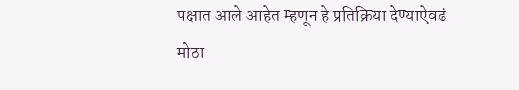पक्षात आले आहेत म्हणून हे प्रतिक्रिया देण्याऐवढं मोठा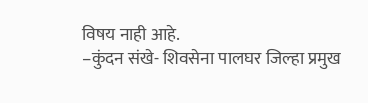विषय नाही आहे.
–कुंदन संखे- शिवसेना पालघर जिल्हा प्रमुख